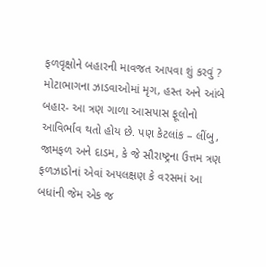ફળવૃક્ષોને બહારની માવજત આપવા શું કરવું ?
મોટાભાગના ઝાડવાઓમાં મૃગ, હસ્ત અને આંબે બહાર- આ ત્રણ ગાળા આસપાસ ફૂલોનો આવિર્ભાવ થતો હોય છે. પણ કેટલાંક – લીંબુ, જામફળ અને દાડમ, કે જે સૌરાષ્ટ્રના ઉત્તમ ત્રણ ફળઝાડોનાં એવાં અપલક્ષણ કે વરસમાં આ બધાંની જેમ એક જ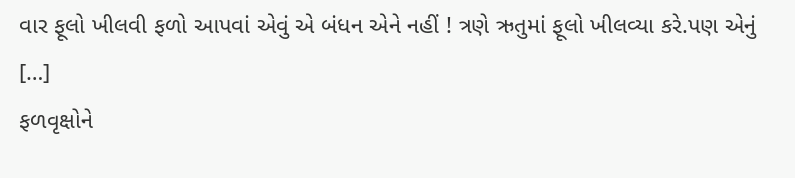વાર ફૂલો ખીલવી ફળો આપવાં એવું એ બંધન એને નહીં ! ત્રણે ઋતુમાં ફૂલો ખીલવ્યા કરે.પણ એનું […]
ફળવૃક્ષોને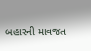બહારની માવજત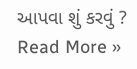આપવા શું કરવું ? Read More »